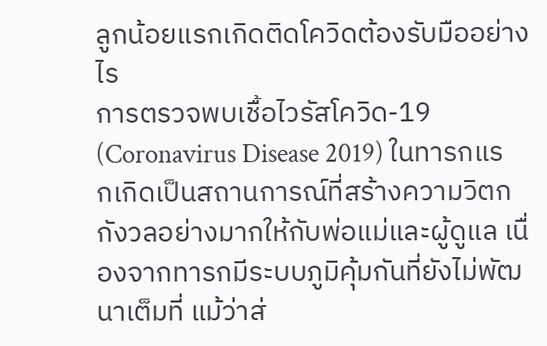ลูกน้อยแรกเกิดติดโควิดต้องรับมืออย่างไร
การตรวจพบเชื้อไวรัสโควิด-19 (Coronavirus Disease 2019) ในทารกแรกเกิดเป็นสถานการณ์ที่สร้างความวิตกกังวลอย่างมากให้กับพ่อแม่และผู้ดูแล เนื่องจากทารกมีระบบภูมิคุ้มกันที่ยังไม่พัฒนาเต็มที่ แม้ว่าส่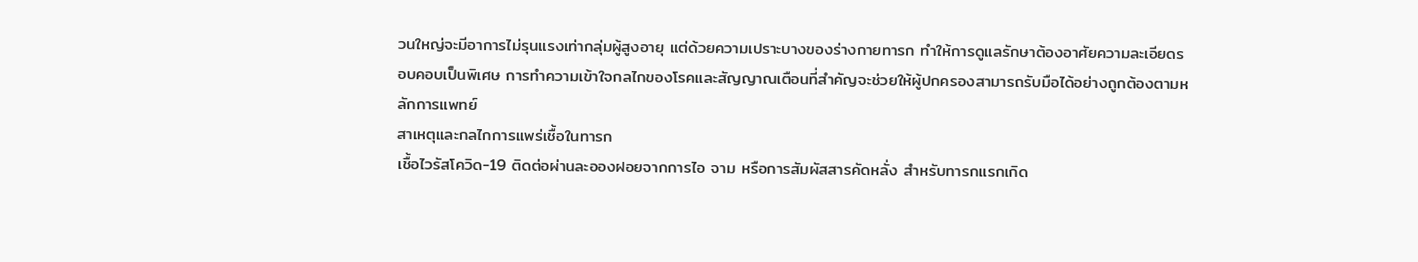วนใหญ่จะมีอาการไม่รุนแรงเท่ากลุ่มผู้สูงอายุ แต่ด้วยความเปราะบางของร่างกายทารก ทำให้การดูแลรักษาต้องอาศัยความละเอียดรอบคอบเป็นพิเศษ การทำความเข้าใจกลไกของโรคและสัญญาณเตือนที่สำคัญจะช่วยให้ผู้ปกครองสามารถรับมือได้อย่างถูกต้องตามหลักการแพทย์
สาเหตุและกลไกการแพร่เชื้อในทารก
เชื้อไวรัสโควิด-19 ติดต่อผ่านละอองฝอยจากการไอ จาม หรือการสัมผัสสารคัดหลั่ง สำหรับทารกแรกเกิด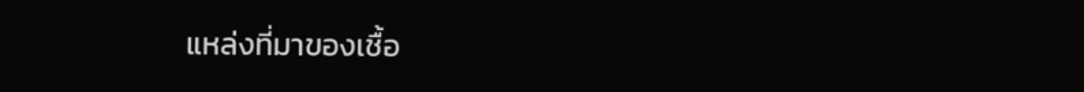แหล่งที่มาของเชื้อ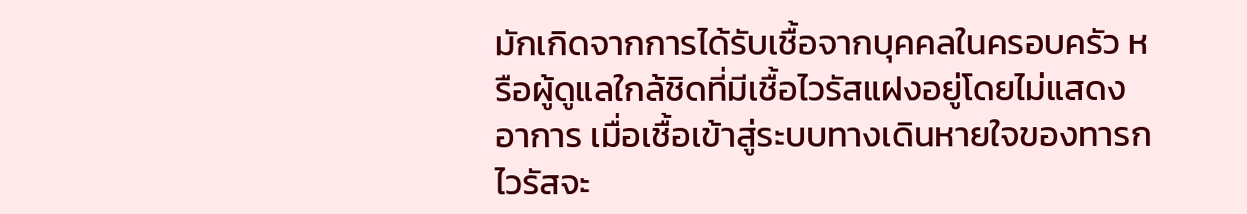มักเกิดจากการได้รับเชื้อจากบุคคลในครอบครัว หรือผู้ดูแลใกล้ชิดที่มีเชื้อไวรัสแฝงอยู่โดยไม่แสดงอาการ เมื่อเชื้อเข้าสู่ระบบทางเดินหายใจของทารก ไวรัสจะ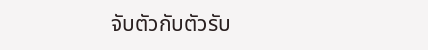จับตัวกับตัวรับ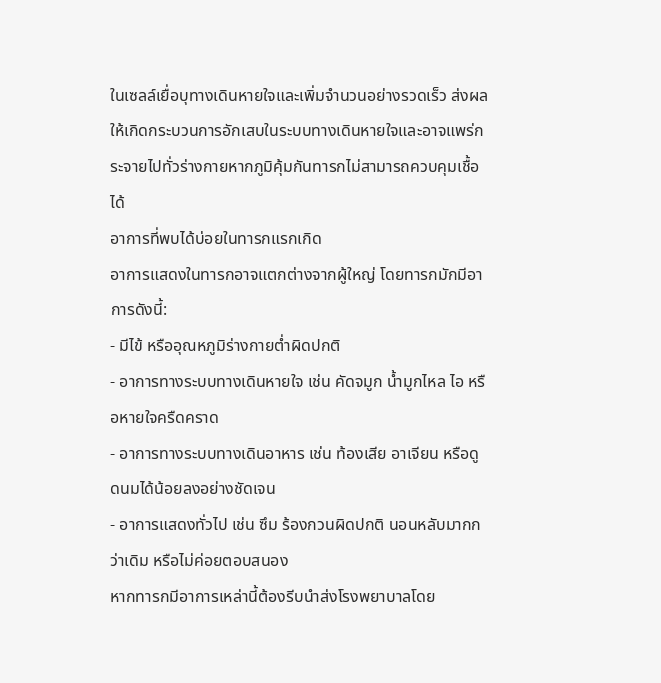ในเซลล์เยื่อบุทางเดินหายใจและเพิ่มจำนวนอย่างรวดเร็ว ส่งผลให้เกิดกระบวนการอักเสบในระบบทางเดินหายใจและอาจแพร่กระจายไปทั่วร่างกายหากภูมิคุ้มกันทารกไม่สามารถควบคุมเชื้อได้
อาการที่พบได้บ่อยในทารกแรกเกิด
อาการแสดงในทารกอาจแตกต่างจากผู้ใหญ่ โดยทารกมักมีอาการดังนี้:
- มีไข้ หรืออุณหภูมิร่างกายต่ำผิดปกติ
- อาการทางระบบทางเดินหายใจ เช่น คัดจมูก น้ำมูกไหล ไอ หรือหายใจครืดคราด
- อาการทางระบบทางเดินอาหาร เช่น ท้องเสีย อาเจียน หรือดูดนมได้น้อยลงอย่างชัดเจน
- อาการแสดงทั่วไป เช่น ซึม ร้องกวนผิดปกติ นอนหลับมากกว่าเดิม หรือไม่ค่อยตอบสนอง
หากทารกมีอาการเหล่านี้ต้องรีบนำส่งโรงพยาบาลโดย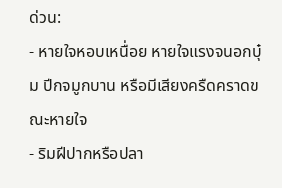ด่วน:
- หายใจหอบเหนื่อย หายใจแรงจนอกบุ๋ม ปีกจมูกบาน หรือมีเสียงครืดคราดขณะหายใจ
- ริมฝีปากหรือปลา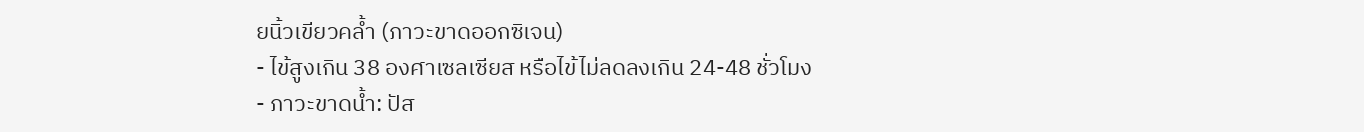ยนิ้วเขียวคล้ำ (ภาวะขาดออกซิเจน)
- ไข้สูงเกิน 38 องศาเซลเซียส หรือไข้ไม่ลดลงเกิน 24-48 ชั่วโมง
- ภาวะขาดน้ำ: ปัส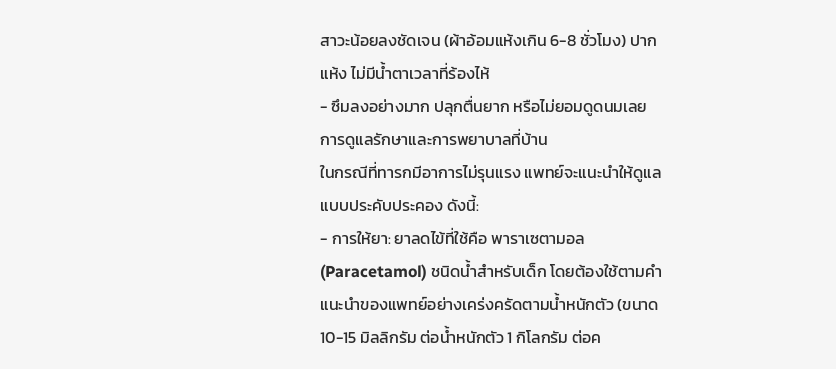สาวะน้อยลงชัดเจน (ผ้าอ้อมแห้งเกิน 6-8 ชั่วโมง) ปากแห้ง ไม่มีน้ำตาเวลาที่ร้องไห้
- ซึมลงอย่างมาก ปลุกตื่นยาก หรือไม่ยอมดูดนมเลย
การดูแลรักษาและการพยาบาลที่บ้าน
ในกรณีที่ทารกมีอาการไม่รุนแรง แพทย์จะแนะนำให้ดูแลแบบประคับประคอง ดังนี้:
- การให้ยา: ยาลดไข้ที่ใช้คือ พาราเซตามอล (Paracetamol) ชนิดน้ำสำหรับเด็ก โดยต้องใช้ตามคำแนะนำของแพทย์อย่างเคร่งครัดตามน้ำหนักตัว (ขนาด 10-15 มิลลิกรัม ต่อน้ำหนักตัว 1 กิโลกรัม ต่อค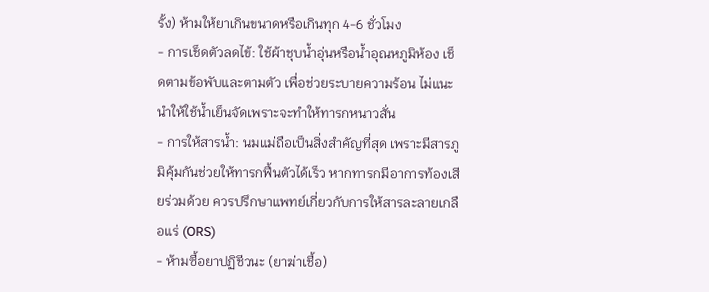รั้ง) ห้ามให้ยาเกินขนาดหรือเกินทุก 4-6 ชั่วโมง
- การเช็ดตัวลดไข้: ใช้ผ้าชุบน้ำอุ่นหรือน้ำอุณหภูมิห้อง เช็ดตามข้อพับและตามตัว เพื่อช่วยระบายความร้อน ไม่แนะนำให้ใช้น้ำเย็นจัดเพราะจะทำให้ทารกหนาวสั่น
- การให้สารน้ำ: นมแม่ถือเป็นสิ่งสำคัญที่สุด เพราะมีสารภูมิคุ้มกันช่วยให้ทารกฟื้นตัวได้เร็ว หากทารกมีอาการท้องเสียร่วมด้วย ควรปรึกษาแพทย์เกี่ยวกับการให้สารละลายเกลือแร่ (ORS)
- ห้ามซื้อยาปฏิชีวนะ (ยาฆ่าเชื้อ)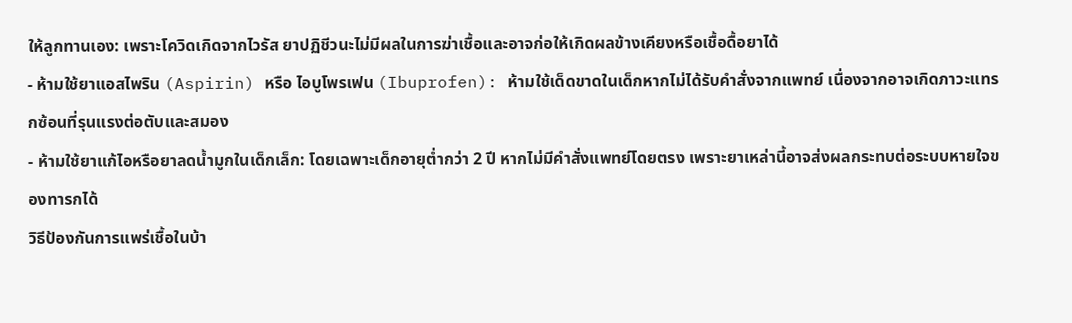ให้ลูกทานเอง: เพราะโควิดเกิดจากไวรัส ยาปฏิชีวนะไม่มีผลในการฆ่าเชื้อและอาจก่อให้เกิดผลข้างเคียงหรือเชื้อดื้อยาได้
- ห้ามใช้ยาแอสไพริน (Aspirin) หรือ ไอบูโพรเฟน (Ibuprofen): ห้ามใช้เด็ดขาดในเด็กหากไม่ได้รับคำสั่งจากแพทย์ เนื่องจากอาจเกิดภาวะแทรกซ้อนที่รุนแรงต่อตับและสมอง
- ห้ามใช้ยาแก้ไอหรือยาลดน้ำมูกในเด็กเล็ก: โดยเฉพาะเด็กอายุต่ำกว่า 2 ปี หากไม่มีคำสั่งแพทย์โดยตรง เพราะยาเหล่านี้อาจส่งผลกระทบต่อระบบหายใจของทารกได้
วิธีป้องกันการแพร่เชื้อในบ้า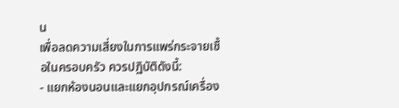น
เพื่อลดความเสี่ยงในการแพร่กระจายเชื้อในครอบครัว ควรปฏิบัติดังนี้:
- แยกห้องนอนและแยกอุปกรณ์เครื่อง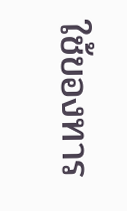ใช้ของทาร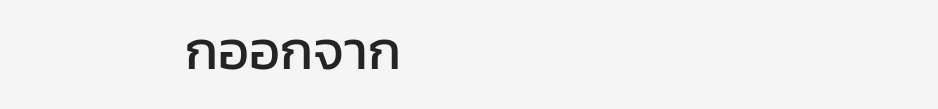กออกจาก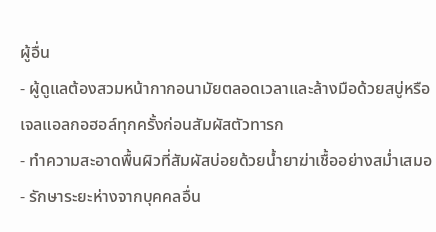ผู้อื่น
- ผู้ดูแลต้องสวมหน้ากากอนามัยตลอดเวลาและล้างมือด้วยสบู่หรือเจลแอลกอฮอล์ทุกครั้งก่อนสัมผัสตัวทารก
- ทำความสะอาดพื้นผิวที่สัมผัสบ่อยด้วยน้ำยาฆ่าเชื้ออย่างสม่ำเสมอ
- รักษาระยะห่างจากบุคคลอื่น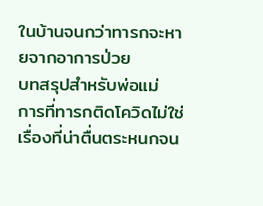ในบ้านจนกว่าทารกจะหายจากอาการป่วย
บทสรุปสำหรับพ่อแม่
การที่ทารกติดโควิดไม่ใช่เรื่องที่น่าตื่นตระหนกจน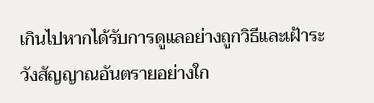เกินไปหากได้รับการดูแลอย่างถูกวิธีและเฝ้าระวังสัญญาณอันตรายอย่างใก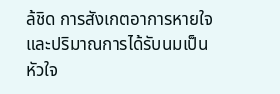ล้ชิด การสังเกตอาการหายใจและปริมาณการได้รับนมเป็นหัวใจ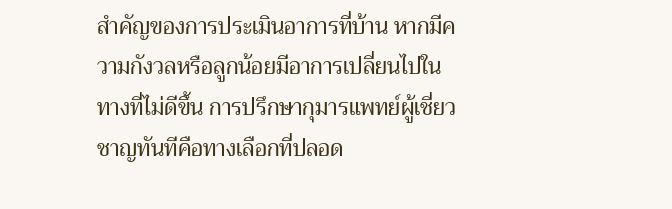สำคัญของการประเมินอาการที่บ้าน หากมีความกังวลหรือลูกน้อยมีอาการเปลี่ยนไปในทางที่ไม่ดีขึ้น การปรึกษากุมารแพทย์ผู้เชี่ยวชาญทันทีคือทางเลือกที่ปลอด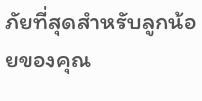ภัยที่สุดสำหรับลูกน้อยของคุณ